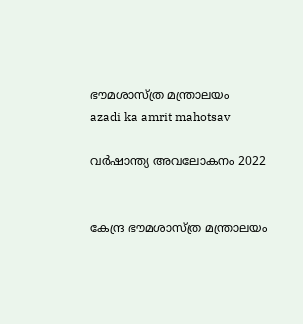ഭൗമശാസ്ത്ര മന്ത്രാലയം
azadi ka amrit mahotsav

വർഷാന്ത്യ അവലോകനം 2022


കേന്ദ്ര ഭൗമശാസ്ത്ര മന്ത്രാലയം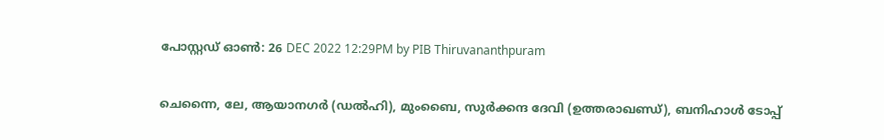പോസ്റ്റഡ് ഓണ്‍: 26 DEC 2022 12:29PM by PIB Thiruvananthpuram

ചെന്നൈ, ലേ, ആയാനഗര്‍ (ഡല്‍ഹി), മുംബൈ, സുര്‍ക്കന്ദ ദേവി (ഉത്തരാഖണ്ഡ്), ബനിഹാള്‍ ടോപ്പ്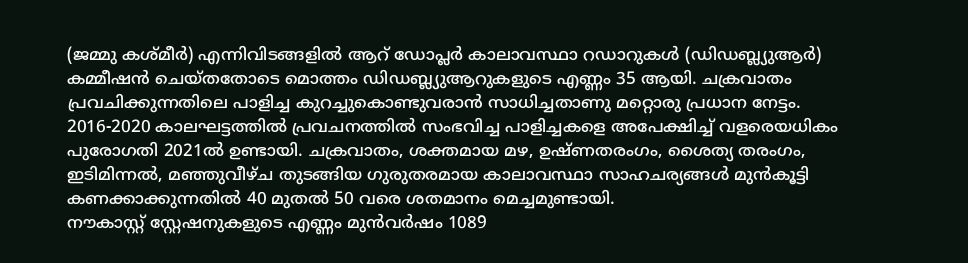(ജമ്മു കശ്മീര്‍) എന്നിവിടങ്ങളില്‍ ആറ് ഡോപ്ലര്‍ കാലാവസ്ഥാ റഡാറുകള്‍ (ഡിഡബ്ല്യുആര്‍) കമ്മീഷന്‍ ചെയ്തതോടെ മൊത്തം ഡിഡബ്ല്യുആറുകളുടെ എണ്ണം 35 ആയി. ചക്രവാതം പ്രവചിക്കുന്നതിലെ പാളിച്ച കുറച്ചുകൊണ്ടുവരാന്‍ സാധിച്ചതാണു മറ്റൊരു പ്രധാന നേട്ടം.
2016-2020 കാലഘട്ടത്തില്‍ പ്രവചനത്തില്‍ സംഭവിച്ച പാളിച്ചകളെ അപേക്ഷിച്ച് വളരെയധികം പുരോഗതി 2021ല്‍ ഉണ്ടായി. ചക്രവാതം, ശക്തമായ മഴ, ഉഷ്ണതരംഗം, ശൈത്യ തരംഗം, ഇടിമിന്നല്‍, മഞ്ഞുവീഴ്ച തുടങ്ങിയ ഗുരുതരമായ കാലാവസ്ഥാ സാഹചര്യങ്ങള്‍ മുന്‍കൂട്ടി കണക്കാക്കുന്നതില്‍ 40 മുതല്‍ 50 വരെ ശതമാനം മെച്ചമുണ്ടായി.
നൗകാസ്റ്റ് സ്റ്റേഷനുകളുടെ എണ്ണം മുന്‍വര്‍ഷം 1089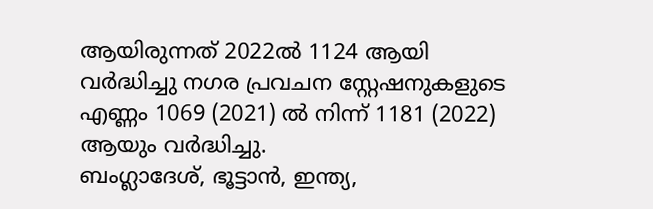ആയിരുന്നത് 2022ല്‍ 1124 ആയി വര്‍ദ്ധിച്ചു നഗര പ്രവചന സ്റ്റേഷനുകളുടെ എണ്ണം 1069 (2021) ല്‍ നിന്ന് 1181 (2022) ആയും വര്‍ദ്ധിച്ചു.
ബംഗ്ലാദേശ്, ഭൂട്ടാന്‍, ഇന്ത്യ,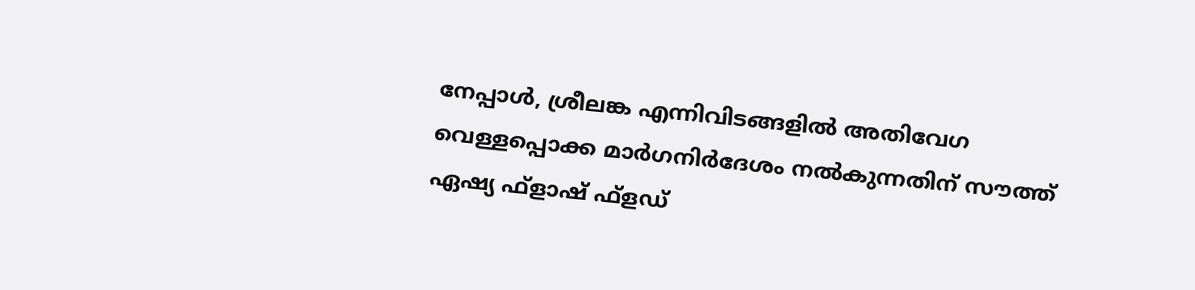നേപ്പാള്‍, ശ്രീലങ്ക എന്നിവിടങ്ങളില്‍ അതിവേഗ വെള്ളപ്പൊക്ക മാര്‍ഗനിര്‍ദേശം നല്‍കുന്നതിന് സൗത്ത് ഏഷ്യ ഫ്‌ളാഷ് ഫ്‌ളഡ്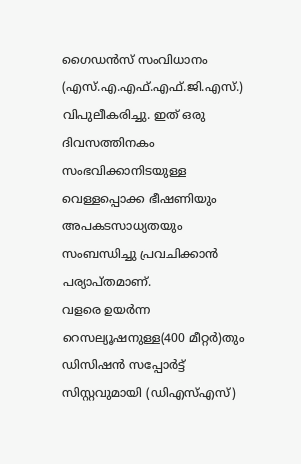ഗൈഡന്‍സ് സംവിധാനം (എസ്.എ.എഫ്.എഫ്.ജി.എസ്.) വിപുലീകരിച്ചു. ഇത് ഒരു ദിവസത്തിനകം സംഭവിക്കാനിടയുള്ള വെള്ളപ്പൊക്ക ഭീഷണിയും അപകടസാധ്യതയും സംബന്ധിച്ചു പ്രവചിക്കാന്‍ പര്യാപ്തമാണ്.
വളരെ ഉയര്‍ന്ന റെസല്യൂഷനുള്ള(400 മീറ്റര്‍)തും ഡിസിഷന്‍ സപ്പോര്‍ട്ട് സിസ്റ്റവുമായി (ഡിഎസ്എസ്)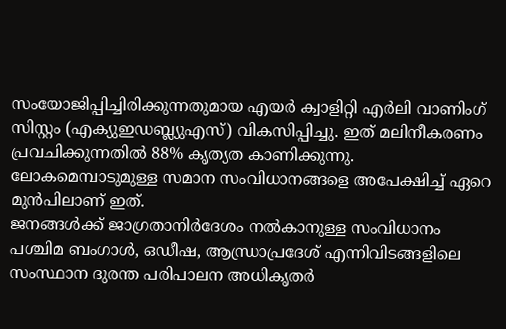സംയോജിപ്പിച്ചിരിക്കുന്നതുമായ എയര്‍ ക്വാളിറ്റി എര്‍ലി വാണിംഗ് സിസ്റ്റം (എക്യുഇഡബ്ല്യുഎസ്) വികസിപ്പിച്ചു. ഇത് മലിനീകരണം പ്രവചിക്കുന്നതില്‍ 88% കൃത്യത കാണിക്കുന്നു. ലോകമെമ്പാടുമുള്ള സമാന സംവിധാനങ്ങളെ അപേക്ഷിച്ച് ഏറെ മുന്‍പിലാണ് ഇത്.
ജനങ്ങള്‍ക്ക് ജാഗ്രതാനിര്‍ദേശം നല്‍കാനുള്ള സംവിധാനം പശ്ചിമ ബംഗാള്‍, ഒഡീഷ, ആന്ധ്രാപ്രദേശ് എന്നിവിടങ്ങളിലെ സംസ്ഥാന ദുരന്ത പരിപാലന അധികൃതര്‍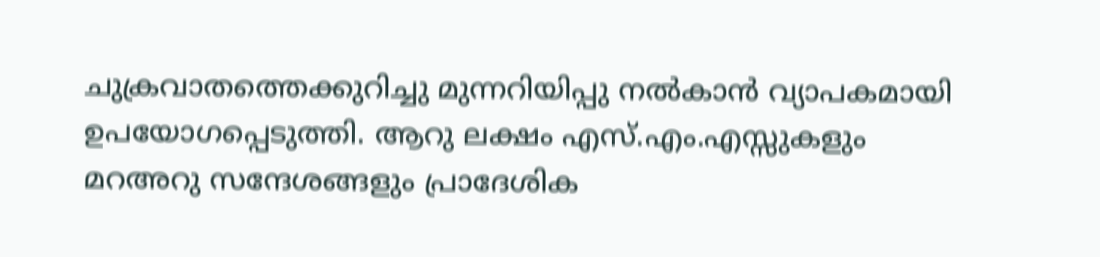ചുക്രവാതത്തെക്കുറിച്ചു മുന്നറിയിപ്പു നല്‍കാന്‍ വ്യാപകമായി ഉപയോഗപ്പെടുത്തി. ആറു ലക്ഷം എസ്.എം.എസ്സുകളും മറഅറു സന്ദേശങ്ങളും പ്രാദേശിക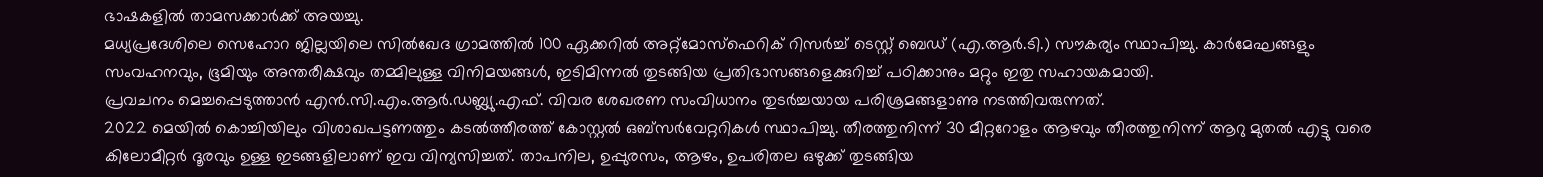ഭാഷകളില്‍ താമസക്കാര്‍ക്ക് അയച്ചു.
മധ്യപ്രദേശിലെ സെഹോറ ജില്ലയിലെ സില്‍ഖേദ ഗ്രാമത്തില്‍ 100 ഏക്കറില്‍ അറ്റ്‌മോസ്‌ഫെറിക് റിസര്‍ച്ച് ടെസ്റ്റ് ബെഡ് (എ.ആര്‍.ടി.) സൗകര്യം സ്ഥാപിച്ചു. കാര്‍മേഘങ്ങളും സംവഹനവും, ഭൂമിയും അന്തരീക്ഷവും തമ്മിലുള്ള വിനിമയങ്ങള്‍, ഇടിമിന്നല്‍ തുടങ്ങിയ പ്രതിഭാസങ്ങളെക്കുറിച്ച് പഠിക്കാനും മറ്റും ഇതു സഹായകമായി.
പ്രവചനം മെച്ചപ്പെടുത്താന്‍ എന്‍.സി.എം.ആര്‍.ഡബ്ല്യു.എഫ്. വിവര ശേഖരണ സംവിധാനം തുടര്‍ച്ചയായ പരിശ്രമങ്ങളാണു നടത്തിവരുന്നത്.
2022 മെയില്‍ കൊച്ചിയിലും വിശാഖപട്ടണത്തും കടല്‍ത്തീരത്ത് കോസ്റ്റല്‍ ഒബ്‌സര്‍വേറ്ററികള്‍ സ്ഥാപിച്ചു. തീരത്തുനിന്ന് 30 മീറ്ററോളം ആഴവും തീരത്തുനിന്ന് ആറു മുതല്‍ എട്ടു വരെ കിലോമീറ്റര്‍ ദൂരവും ഉള്ള ഇടങ്ങളിലാണ് ഇവ വിന്യസിച്ചത്. താപനില, ഉപ്പുരസം, ആഴം, ഉപരിതല ഒഴുക്ക് തുടങ്ങിയ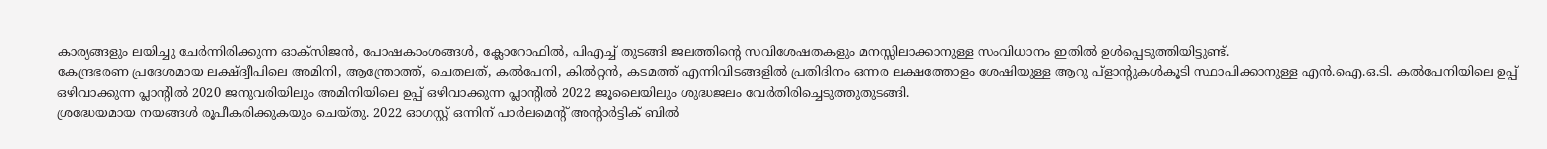കാര്യങ്ങളും ലയിച്ചു ചേര്‍ന്നിരിക്കുന്ന ഓക്‌സിജന്‍, പോഷകാംശങ്ങള്‍, ക്ലോറോഫില്‍, പിഎച്ച് തുടങ്ങി ജലത്തിന്റെ സവിശേഷതകളും മനസ്സിലാക്കാനുള്ള സംവിധാനം ഇതില്‍ ഉള്‍പ്പെടുത്തിയിട്ടുണ്ട്.
കേന്ദ്രഭരണ പ്രദേശമായ ലക്ഷ്ദ്വീപിലെ അമിനി, ആന്ത്രോത്ത്, ചെതലത്, കല്‍പേനി, കില്‍റ്റന്‍, കടമത്ത് എന്നിവിടങ്ങളില്‍ പ്രതിദിനം ഒന്നര ലക്ഷത്തോളം ശേഷിയുള്ള ആറു പ്‌ളാന്റുകള്‍കൂടി സ്ഥാപിക്കാനുള്ള എന്‍.ഐ.ഒ.ടി. കല്‍പേനിയിലെ ഉപ്പ് ഒഴിവാക്കുന്ന പ്ലാന്റില്‍ 2020 ജനുവരിയിലും അമിനിയിലെ ഉപ്പ് ഒഴിവാക്കുന്ന പ്ലാന്റില്‍ 2022 ജൂലൈയിലും ശുദ്ധജലം വേര്‍തിരിച്ചെടുത്തുതുടങ്ങി.
ശ്രദ്ധേയമായ നയങ്ങള്‍ രൂപീകരിക്കുകയും ചെയ്തു. 2022 ഓഗസ്റ്റ് ഒന്നിന് പാര്‍ലമെന്റ് അന്റാര്‍ട്ടിക് ബില്‍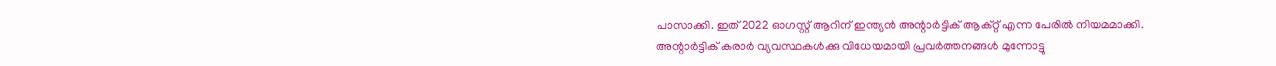പാസാക്കി. ഇത് 2022 ഓഗസ്റ്റ് ആറിന് ഇന്ത്യന്‍ അന്റാര്‍ട്ടിക് ആക്റ്റ് എന്ന പേരില്‍ നിയമമാക്കി. അന്റാര്‍ട്ടിക് കരാര്‍ വ്യവസ്ഥകള്‍ക്കു വിധേയമായി പ്രവര്‍ത്തനങ്ങള്‍ മുന്നോട്ടു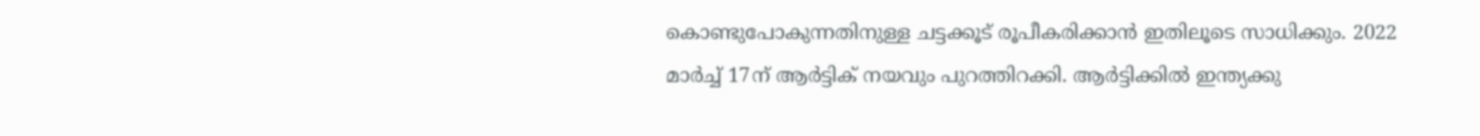കൊണ്ടുപോകുന്നതിനുള്ള ചട്ടക്കൂട് രൂപീകരിക്കാന്‍ ഇതിലൂടെ സാധിക്കും. 2022 മാര്‍ച്ച് 17ന് ആര്‍ട്ടിക് നയവും പുറത്തിറക്കി. ആര്‍ട്ടിക്കില്‍ ഇന്ത്യക്കു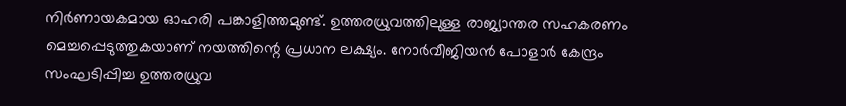നിര്‍ണായകമായ ഓഹരി പങ്കാളിത്തമുണ്ട്. ഉത്തരധ്രുവത്തിലുള്ള രാജ്യാന്തര സഹകരണം മെച്ചപ്പെടുത്തുകയാണ് നയത്തിന്റെ പ്രധാന ലക്ഷ്യം. നോര്‍വീജിയന്‍ പോളാര്‍ കേന്ദ്രം സംഘടിപ്പിച്ച ഉത്തരധ്രുവ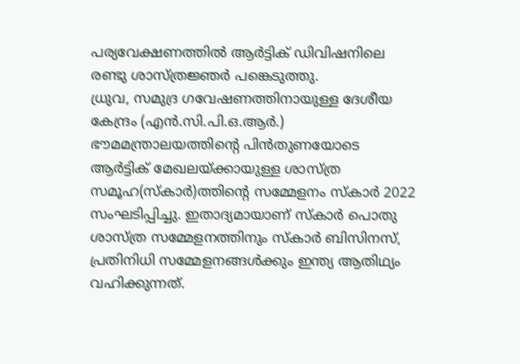പര്യവേക്ഷണത്തില്‍ ആര്‍ട്ടിക് ഡിവിഷനിലെ രണ്ടു ശാസ്ത്രജ്ഞര്‍ പങ്കെടുത്തു.
ധ്രുവ, സമുദ്ര ഗവേഷണത്തിനായുള്ള ദേശീയ കേന്ദ്രം (എന്‍.സി.പി.ഒ.ആര്‍.) ഭൗമമന്ത്രാലയത്തിന്റെ പിന്‍തുണയോടെ ആര്‍ട്ടിക് മേഖലയ്ക്കായുള്ള ശാസ്ത്ര സമൂഹ(സ്‌കാര്‍)ത്തിന്റെ സമ്മേളനം സ്‌കാര്‍ 2022 സംഘടിപ്പിച്ചു. ഇതാദ്യമായാണ് സ്‌കാര്‍ പൊതു ശാസ്ത്ര സമ്മേളനത്തിനും സ്‌കാര്‍ ബിസിനസ്, പ്രതിനിധി സമ്മേളനങ്ങള്‍ക്കും ഇന്ത്യ ആതിഥ്യം വഹിക്കുന്നത്.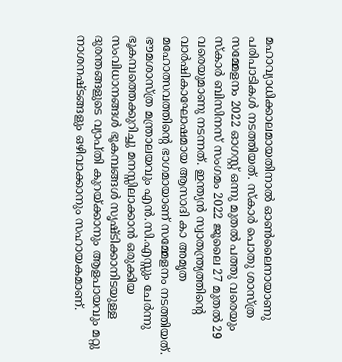മഹാവ്യാധിക്കാലമായതിനാല്‍ ഓണ്‍ലൈനായാണു പരിപാടികള്‍ നടത്തിയത്. സ്‌കാര്‍ പൊതു ശാസ്ത്ര സമ്മേളനം 2022 ഓഗസ്റ്റ് ഒന്നു മുതല്‍ പത്തു വരെയും സ്‌കാര്‍ ബിസിനസ് സംഗമം 2022 ജൂലൈ 27 മുതല്‍ 29 വരെയുമാണു നടന്നത്. ഇന്ത്യന്‍ സ്വാതന്ത്ര്യത്തിന്റെ വാര്‍ഷികാഘോഷമായ ആസാദി കാ അമൃത മഹോത്സവത്തിന്റെ ഭാഗമായാണ് സമ്മേളനം നടത്തിയത്.
ഭൗമശാസ്ത്ര മന്ത്രാലയവും എന്‍.സി.എസ്സും ചേര്‍ന്നു ഭൂകമ്പത്തെക്കുറിച്ചു മനസ്സിലാക്കാന്‍ ഒരുക്കിയ സംവിധാനങ്ങള്‍ ഭൂകമ്പങ്ങള്‍ സൃഷ്ടിക്കാനിടയുള്ള ദുരന്തങ്ങളുടെ വ്യാപ്തി കുറയ്ക്കാനും ആളപായവും മറ്റു നാശനഷ്ടങ്ങളും ഒഴിവാക്കാനും സഹായകമാണ്.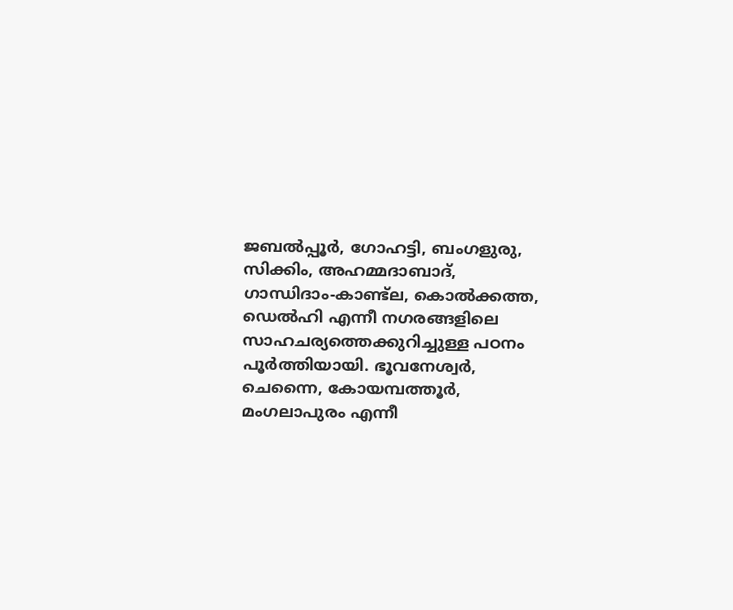ജബല്‍പ്പൂര്‍, ഗോഹട്ടി, ബംഗളുരു, സിക്കിം, അഹമ്മദാബാദ്, ഗാന്ധിദാം-കാണ്ട്‌ല, കൊല്‍ക്കത്ത, ഡെല്‍ഹി എന്നീ നഗരങ്ങളിലെ സാഹചര്യത്തെക്കുറിച്ചുള്ള പഠനം പൂര്‍ത്തിയായി. ഭൂവനേശ്വര്‍, ചെന്നൈ, കോയമ്പത്തൂര്‍, മംഗലാപുരം എന്നീ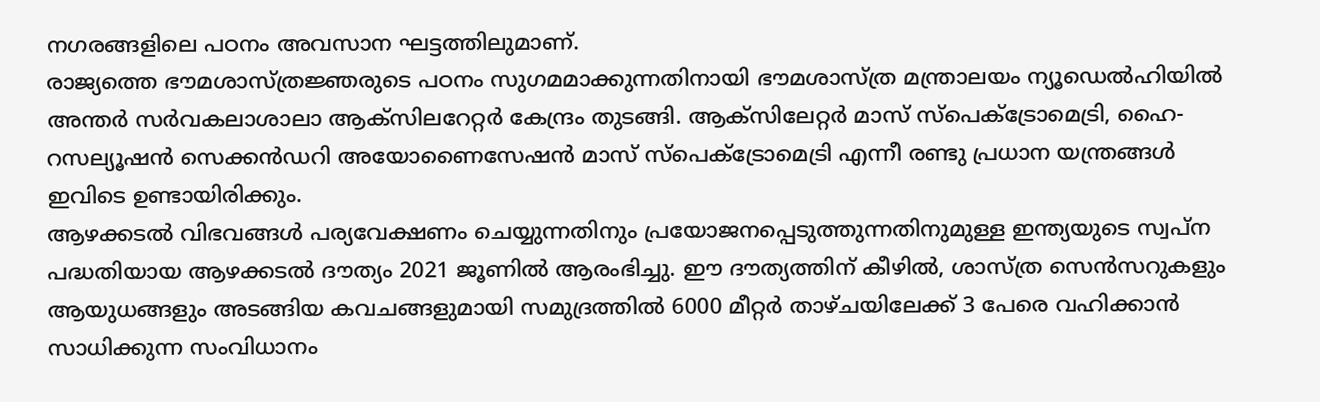നഗരങ്ങളിലെ പഠനം അവസാന ഘട്ടത്തിലുമാണ്.
രാജ്യത്തെ ഭൗമശാസ്ത്രജ്ഞരുടെ പഠനം സുഗമമാക്കുന്നതിനായി ഭൗമശാസ്ത്ര മന്ത്രാലയം ന്യൂഡെല്‍ഹിയില്‍ അന്തര്‍ സര്‍വകലാശാലാ ആക്‌സിലറേറ്റര്‍ കേന്ദ്രം തുടങ്ങി. ആക്‌സിലേറ്റര്‍ മാസ് സ്‌പെക്ട്രോമെട്രി, ഹൈ-റസല്യൂഷന്‍ സെക്കന്‍ഡറി അയോണൈസേഷന്‍ മാസ് സ്‌പെക്ട്രോമെട്രി എന്നീ രണ്ടു പ്രധാന യന്ത്രങ്ങള്‍ ഇവിടെ ഉണ്ടായിരിക്കും.
ആഴക്കടല്‍ വിഭവങ്ങള്‍ പര്യവേക്ഷണം ചെയ്യുന്നതിനും പ്രയോജനപ്പെടുത്തുന്നതിനുമുള്ള ഇന്ത്യയുടെ സ്വപ്ന പദ്ധതിയായ ആഴക്കടല്‍ ദൗത്യം 2021 ജൂണില്‍ ആരംഭിച്ചു. ഈ ദൗത്യത്തിന് കീഴില്‍, ശാസ്ത്ര സെന്‍സറുകളും ആയുധങ്ങളും അടങ്ങിയ കവചങ്ങളുമായി സമുദ്രത്തില്‍ 6000 മീറ്റര്‍ താഴ്ചയിലേക്ക് 3 പേരെ വഹിക്കാന്‍ സാധിക്കുന്ന സംവിധാനം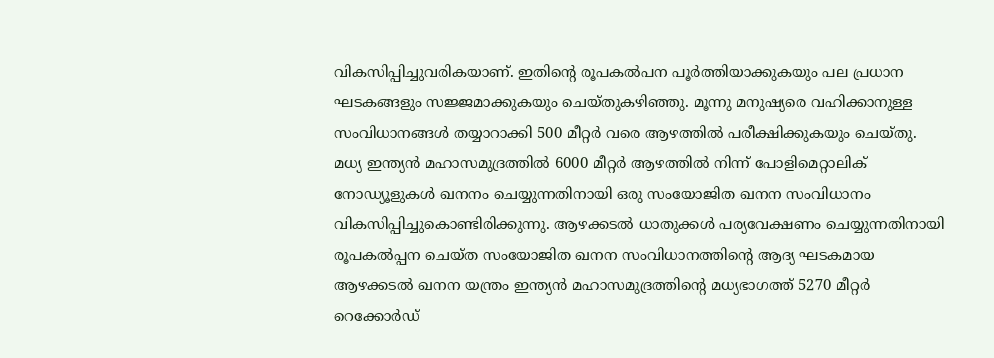വികസിപ്പിച്ചുവരികയാണ്. ഇതിന്റെ രൂപകല്‍പന പൂര്‍ത്തിയാക്കുകയും പല പ്രധാന ഘടകങ്ങളും സജ്ജമാക്കുകയും ചെയ്തുകഴിഞ്ഞു. മൂന്നു മനുഷ്യരെ വഹിക്കാനുള്ള സംവിധാനങ്ങള്‍ തയ്യാറാക്കി 500 മീറ്റര്‍ വരെ ആഴത്തില്‍ പരീക്ഷിക്കുകയും ചെയ്തു.
മധ്യ ഇന്ത്യന്‍ മഹാസമുദ്രത്തില്‍ 6000 മീറ്റര്‍ ആഴത്തില്‍ നിന്ന് പോളിമെറ്റാലിക് നോഡ്യൂളുകള്‍ ഖനനം ചെയ്യുന്നതിനായി ഒരു സംയോജിത ഖനന സംവിധാനം വികസിപ്പിച്ചുകൊണ്ടിരിക്കുന്നു. ആഴക്കടല്‍ ധാതുക്കള്‍ പര്യവേക്ഷണം ചെയ്യുന്നതിനായി രൂപകല്‍പ്പന ചെയ്ത സംയോജിത ഖനന സംവിധാനത്തിന്റെ ആദ്യ ഘടകമായ ആഴക്കടല്‍ ഖനന യന്ത്രം ഇന്ത്യന്‍ മഹാസമുദ്രത്തിന്റെ മധ്യഭാഗത്ത് 5270 മീറ്റര്‍ റെക്കോര്‍ഡ്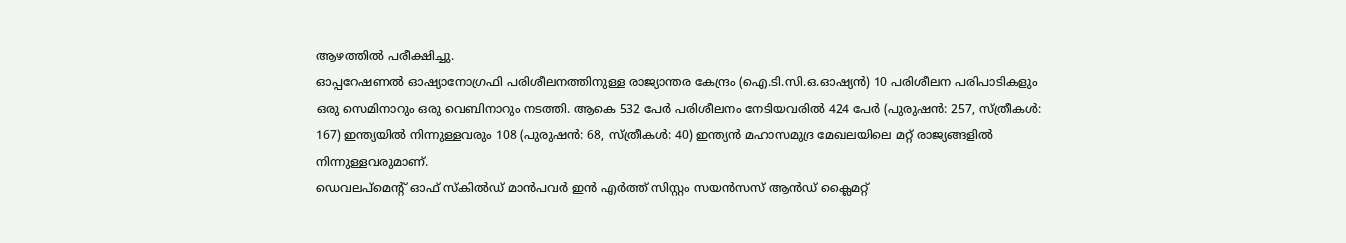ആഴത്തില്‍ പരീക്ഷിച്ചു.
ഓപ്പറേഷണല്‍ ഓഷ്യാനോഗ്രഫി പരിശീലനത്തിനുള്ള രാജ്യാന്തര കേന്ദ്രം (ഐ.ടി.സി.ഒ.ഓഷ്യന്‍) 10 പരിശീലന പരിപാടികളും ഒരു സെമിനാറും ഒരു വെബിനാറും നടത്തി. ആകെ 532 പേര്‍ പരിശീലനം നേടിയവരില്‍ 424 പേര്‍ (പുരുഷന്‍: 257, സ്ത്രീകള്‍: 167) ഇന്ത്യയില്‍ നിന്നുള്ളവരും 108 (പുരുഷന്‍: 68, സ്ത്രീകള്‍: 40) ഇന്ത്യന്‍ മഹാസമുദ്ര മേഖലയിലെ മറ്റ് രാജ്യങ്ങളില്‍ നിന്നുള്ളവരുമാണ്.
ഡെവലപ്മെന്റ് ഓഫ് സ്‌കില്‍ഡ് മാന്‍പവര്‍ ഇന്‍ എര്‍ത്ത് സിസ്റ്റം സയന്‍സസ് ആന്‍ഡ് ക്ലൈമറ്റ്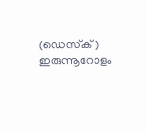(ഡെസ്‌ക്) ഇരുന്നൂറോളം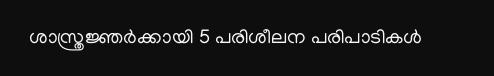ശാസ്ത്രജ്ഞര്‍ക്കായി 5 പരിശീലന പരിപാടികള്‍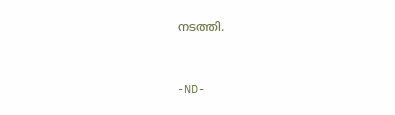നടത്തി.



-ND-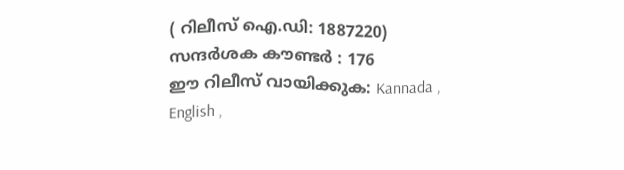( റിലീസ് ഐ.ഡി: 1887220) സന്ദര്‍ശക കൗണ്ടര്‍ : 176
ഈ റിലീസ് വായിക്കുക: Kannada , English ,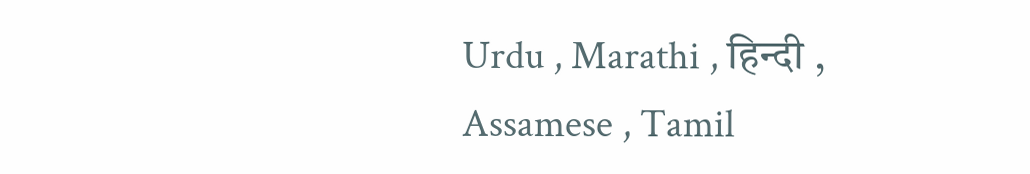Urdu , Marathi , हिन्दी , Assamese , Tamil